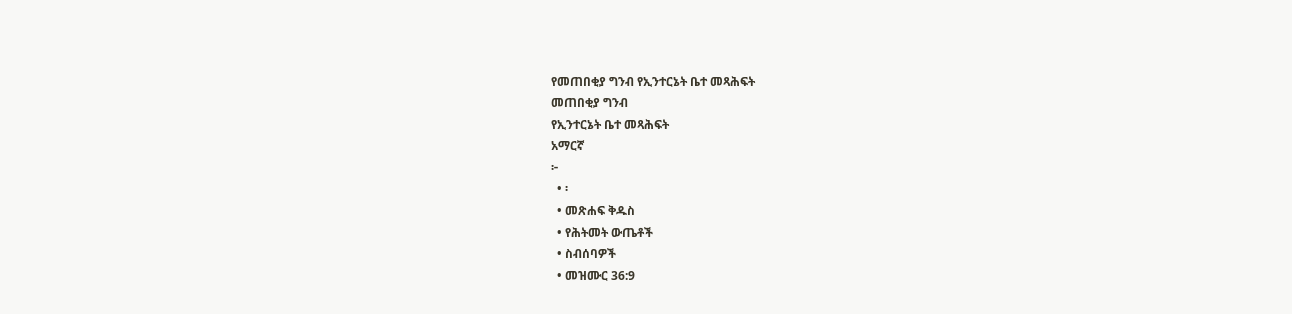የመጠበቂያ ግንብ የኢንተርኔት ቤተ መጻሕፍት
መጠበቂያ ግንብ
የኢንተርኔት ቤተ መጻሕፍት
አማርኛ
፦
  • ፡
  • መጽሐፍ ቅዱስ
  • የሕትመት ውጤቶች
  • ስብሰባዎች
  • መዝሙር 36:9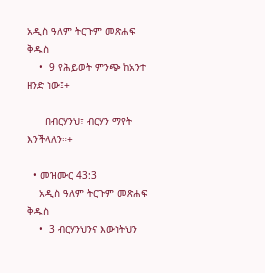አዲስ ዓለም ትርጉም መጽሐፍ ቅዱስ
    •  9 የሕይወት ምንጭ ከአንተ ዘንድ ነው፤+

      በብርሃንህ፣ ብርሃን ማየት እንችላለን።+

  • መዝሙር 43:3
    አዲስ ዓለም ትርጉም መጽሐፍ ቅዱስ
    •  3 ብርሃንህንና እውነትህን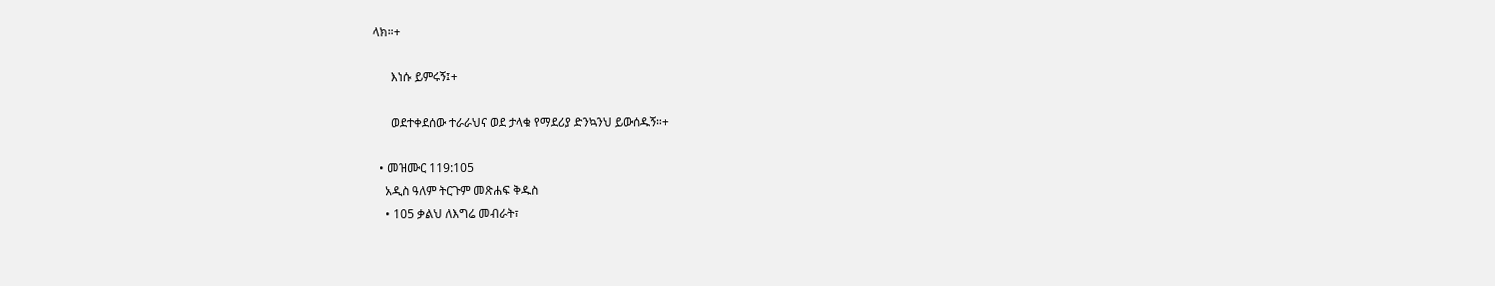ላክ።+

      እነሱ ይምሩኝ፤+

      ወደተቀደሰው ተራራህና ወደ ታላቁ የማደሪያ ድንኳንህ ይውሰዱኝ።+

  • መዝሙር 119:105
    አዲስ ዓለም ትርጉም መጽሐፍ ቅዱስ
    • 105 ቃልህ ለእግሬ መብራት፣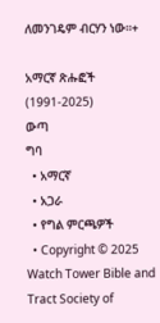ለመንገዴም ብርሃን ነው።+

አማርኛ ጽሑፎች (1991-2025)
ውጣ
ግባ
  • አማርኛ
  • አጋራ
  • የግል ምርጫዎች
  • Copyright © 2025 Watch Tower Bible and Tract Society of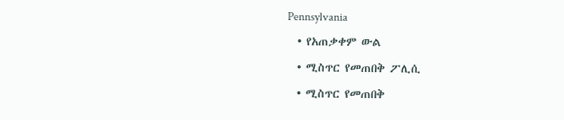Pennsylvania
  • የአጠቃቀም ውል
  • ሚስጥር የመጠበቅ ፖሊሲ
  • ሚስጥር የመጠበቅ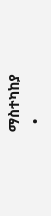ማስተካከያ
  •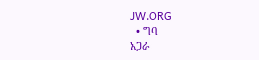JW.ORG
  • ግባ
አጋራ